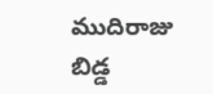ముదిరాజు బిడ్డ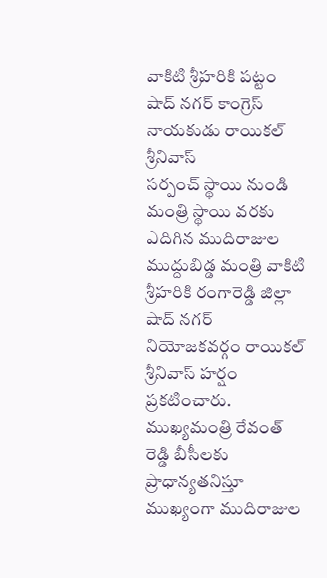వాకిటి శ్రీహరికి పట్టం
షాద్ నగర్ కాంగ్రెస్ నాయకుడు రాయికల్ శ్రీనివాస్
సర్పంచ్ స్థాయి నుండి మంత్రి స్థాయి వరకు ఎదిగిన ముదిరాజుల ముద్దుబిడ్డ మంత్రి వాకిటి శ్రీహరికి రంగారెడ్డి జిల్లా షాద్ నగర్ నియోజకవర్గం రాయికల్ శ్రీనివాస్ హర్షం ప్రకటించారు. ముఖ్యమంత్రి రేవంత్ రెడ్డి బీసీలకు ప్రాధాన్యతనిస్తూ ముఖ్యంగా ముదిరాజుల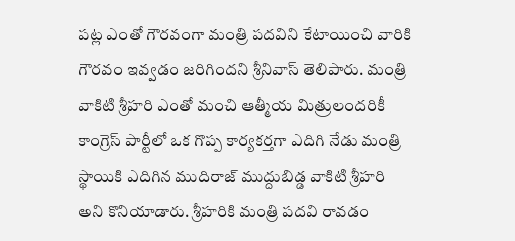పట్ల ఎంతో గౌరవంగా మంత్రి పదవిని కేటాయించి వారికి గౌరవం ఇవ్వడం జరిగిందని శ్రీనివాస్ తెలిపారు. మంత్రి వాకిటి శ్రీహరి ఎంతో మంచి ఆత్మీయ మిత్రులందరికీ కాంగ్రెస్ పార్టీలో ఒక గొప్ప కార్యకర్తగా ఎదిగి నేడు మంత్రి స్థాయికి ఎదిగిన ముదిరాజ్ ముద్దుబిడ్డ వాకిటి శ్రీహరి అని కొనియాడారు. శ్రీహరికి మంత్రి పదవి రావడం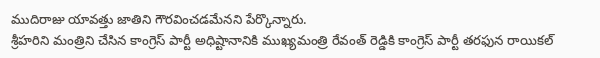ముదిరాజు యావత్తు జాతిని గౌరవించడమేనని పేర్కొన్నారు.
శ్రీహరిని మంత్రిని చేసిన కాంగ్రెస్ పార్టీ అధిష్టానానికి ముఖ్యమంత్రి రేవంత్ రెడ్డికి కాంగ్రెస్ పార్టీ తరఫున రాయికల్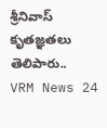శ్రీనివాస్ కృతజ్ఞతలు తెలిపారు..
VRM News 24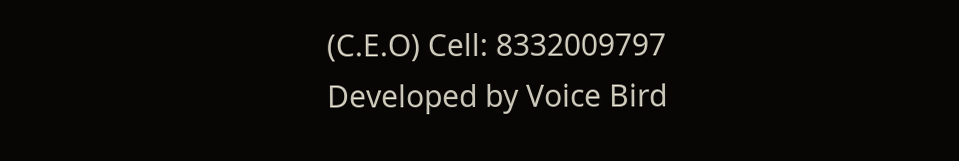(C.E.O) Cell: 8332009797
Developed by Voice Bird